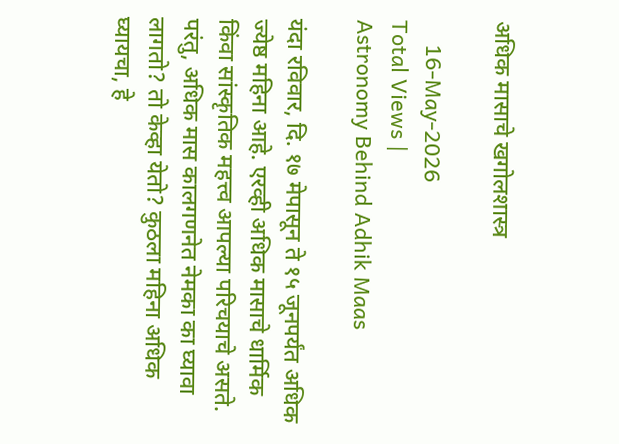अधिक मासाचे खगोलशास्त्र

    16-May-2026
Total Views |
Astronomy Behind Adhik Maas

यंदा रविवार, दि. १७ मेपासून ते १५ जूनपर्यंत अधिक ज्येष्ठ महिना आहे. एरव्ही अधिक मासाचे धार्मिक किंवा सांस्कृतिक महत्त्व आपल्या परिचयाचे असते. परंतु, अधिक मास कालगणनेत नेमका का घ्यावा लागतो? तो केव्हा येतो? कुठला महिना अधिक घ्यायचा, हे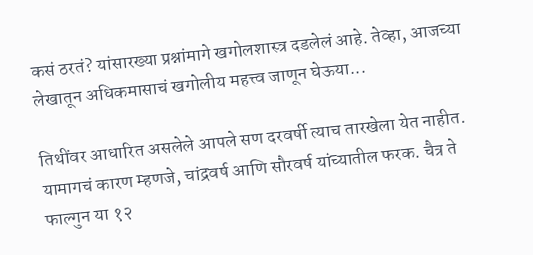कसं ठरतं? यांसारख्या प्रश्नांमागे खगोलशास्त्र दडलेलं आहे. तेव्हा, आजच्या लेखातून अधिकमासाचं खगोलीय महत्त्व जाणून घेऊया...

तिथींवर आधारित असलेले आपले सण दरवर्षी त्याच तारखेला येत नाहीत. यामागचं कारण म्हणजे, चांद्रवर्ष आणि सौरवर्ष यांच्यातील फरक. चैत्र ते फाल्गुन या १२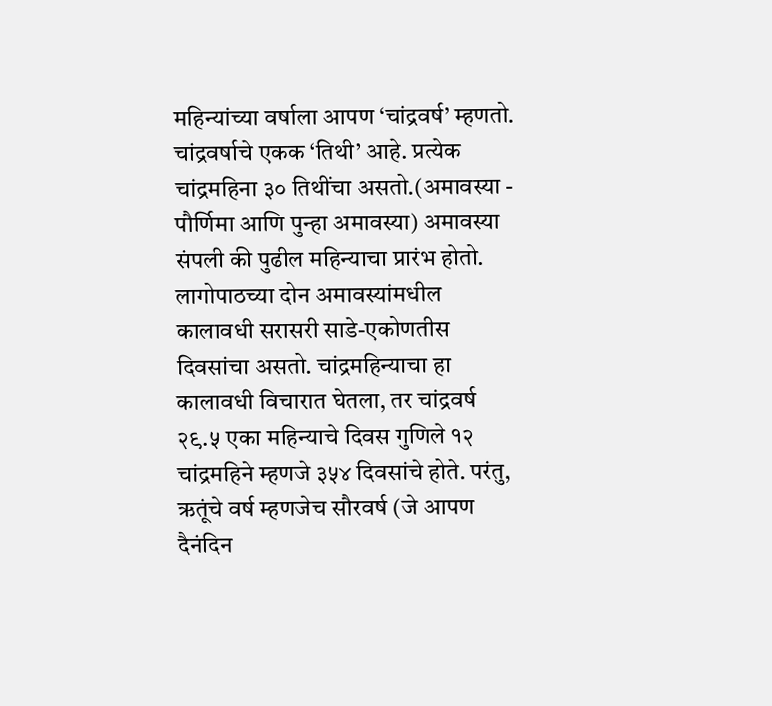महिन्यांच्या वर्षाला आपण ‘चांद्रवर्ष’ म्हणतो. चांद्रवर्षाचे एकक ‘तिथी’ आहे. प्रत्येक चांद्रमहिना ३० तिथींचा असतो.(अमावस्या - पौर्णिमा आणि पुन्हा अमावस्या) अमावस्या संपली की पुढील महिन्याचा प्रारंभ होतो. लागोपाठच्या दोन अमावस्यांमधील कालावधी सरासरी साडे-एकोणतीस दिवसांचा असतो. चांद्रमहिन्याचा हा कालावधी विचारात घेतला, तर चांद्रवर्ष २९.५ एका महिन्याचे दिवस गुणिले १२ चांद्रमहिने म्हणजे ३५४ दिवसांचे होते. परंतु, ऋतूंचे वर्ष म्हणजेच सौरवर्ष (जे आपण दैनंदिन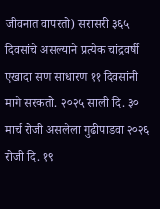जीवनात वापरतो) सरासरी ३६५ दिवसांचे असल्याने प्रत्येक चांद्रवर्षी एखादा सण साधारण ११ दिवसांनी मागे सरकतो. २०२५ साली दि. ३० मार्च रोजी असलेला गुढीपाडवा २०२६ रोजी दि. १९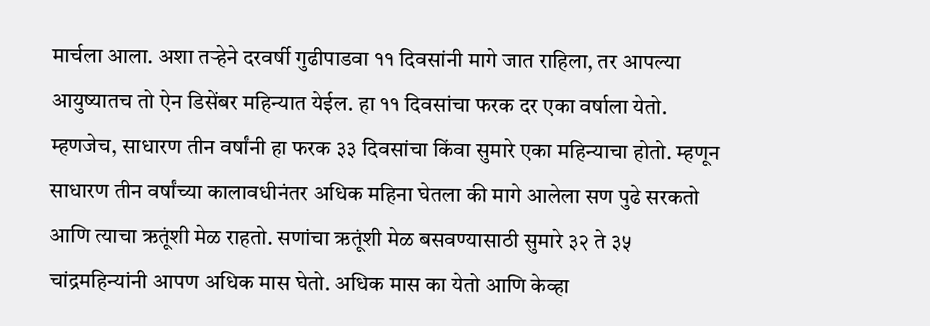मार्चला आला. अशा तर्‍हेने दरवर्षी गुढीपाडवा ११ दिवसांनी मागे जात राहिला, तर आपल्या आयुष्यातच तो ऐन डिसेंबर महिन्यात येईल. हा ११ दिवसांचा फरक दर एका वर्षाला येतो. म्हणजेच, साधारण तीन वर्षांनी हा फरक ३३ दिवसांचा किंवा सुमारे एका महिन्याचा होतो. म्हणून साधारण तीन वर्षांच्या कालावधीनंतर अधिक महिना घेतला की मागे आलेला सण पुढे सरकतो आणि त्याचा ऋतूंशी मेळ राहतो. सणांचा ऋतूंशी मेळ बसवण्यासाठी सुमारे ३२ ते ३५ चांद्रमहिन्यांनी आपण अधिक मास घेतो. अधिक मास का येतो आणि केव्हा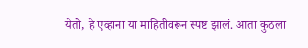येतो, हे एव्हाना या माहितीवरून स्पष्ट झालं. आता कुठला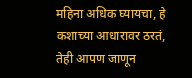महिना अधिक घ्यायचा, हे कशाच्या आधारावर ठरतं, तेही आपण जाणून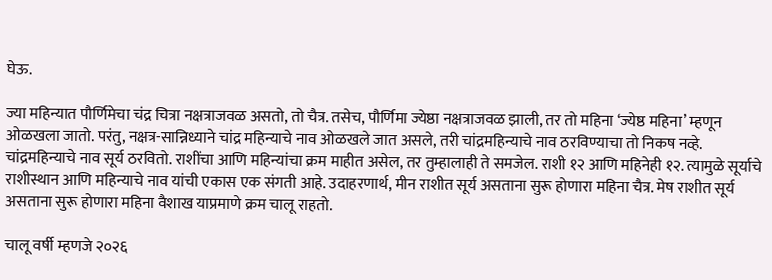घेऊ.

ज्या महिन्यात पौर्णिमेचा चंद्र चित्रा नक्षत्राजवळ असतो, तो चैत्र. तसेच, पौर्णिमा ज्येष्ठा नक्षत्राजवळ झाली, तर तो महिना ‘ज्येष्ठ महिना’ म्हणून ओळखला जातो. परंतु, नक्षत्र-सान्निध्याने चांद्र महिन्याचे नाव ओळखले जात असले, तरी चांद्रमहिन्याचे नाव ठरविण्याचा तो निकष नव्हे. चांद्रमहिन्याचे नाव सूर्य ठरवितो. राशींचा आणि महिन्यांचा क्रम माहीत असेल, तर तुम्हालाही ते समजेल. राशी १२ आणि महिनेही १२. त्यामुळे सूर्याचे राशीस्थान आणि महिन्याचे नाव यांची एकास एक संगती आहे. उदाहरणार्थ, मीन राशीत सूर्य असताना सुरू होणारा महिना चैत्र. मेष राशीत सूर्य असताना सुरू होणारा महिना वैशाख याप्रमाणे क्रम चालू राहतो.

चालू वर्षी म्हणजे २०२६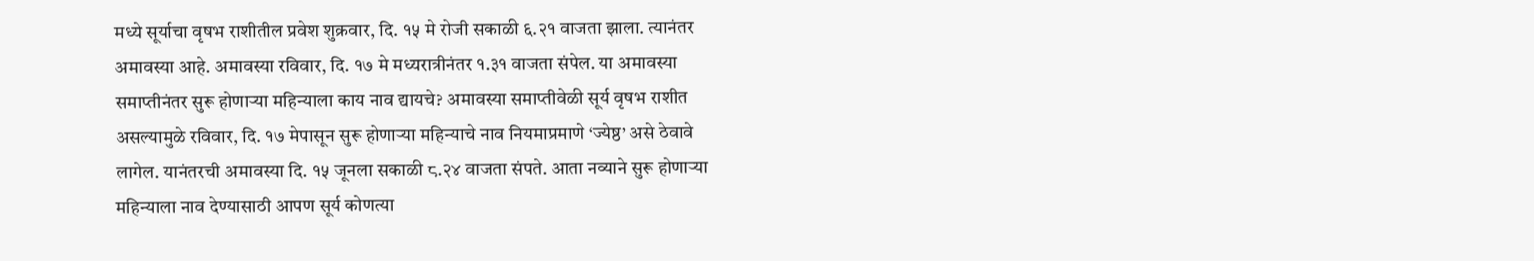मध्ये सूर्याचा वृषभ राशीतील प्रवेश शुक्रवार, दि. १५ मे रोजी सकाळी ६.२१ वाजता झाला. त्यानंतर अमावस्या आहे. अमावस्या रविवार, दि. १७ मे मध्यरात्रीनंतर १.३१ वाजता संपेल. या अमावस्या समाप्तीनंतर सुरू होणार्‍या महिन्याला काय नाव द्यायचे? अमावस्या समाप्तीवेळी सूर्य वृषभ राशीत असल्यामुळे रविवार, दि. १७ मेपासून सुरू होणार्‍या महिन्याचे नाव नियमाप्रमाणे ‘ज्येष्ठ’ असे ठेवावे लागेल. यानंतरची अमावस्या दि. १५ जूनला सकाळी ८.२४ वाजता संपते. आता नव्याने सुरू होणार्‍या महिन्याला नाव देण्यासाठी आपण सूर्य कोणत्या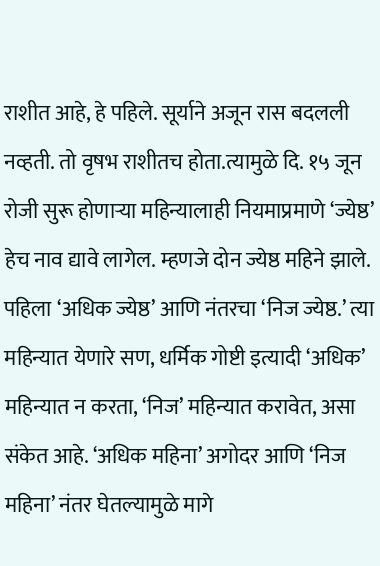राशीत आहे, हे पहिले. सूर्याने अजून रास बदलली नव्हती. तो वृषभ राशीतच होता.त्यामुळे दि. १५ जून रोजी सुरू होणार्‍या महिन्यालाही नियमाप्रमाणे ‘ज्येष्ठ’ हेच नाव द्यावे लागेल. म्हणजे दोन ज्येष्ठ महिने झाले. पहिला ‘अधिक ज्येष्ठ’ आणि नंतरचा ‘निज ज्येष्ठ.’ त्या महिन्यात येणारे सण, धर्मिक गोष्टी इत्यादी ‘अधिक’ महिन्यात न करता, ‘निज’ महिन्यात करावेत, असा संकेत आहे. ‘अधिक महिना’ अगोदर आणि ‘निज महिना’ नंतर घेतल्यामुळे मागे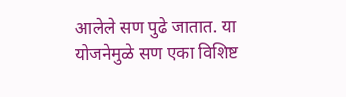आलेले सण पुढे जातात. या योजनेमुळे सण एका विशिष्ट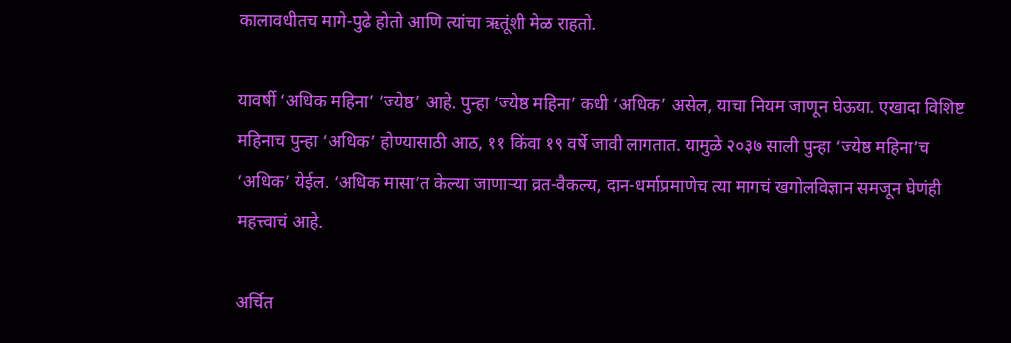कालावधीतच मागे-पुढे होतो आणि त्यांचा ऋतूंशी मेळ राहतो.

यावर्षी ‘अधिक महिना’ ‘ज्येष्ठ’ आहे. पुन्हा ‘ज्येष्ठ महिना’ कधी ‘अधिक’ असेल, याचा नियम जाणून घेऊया. एखादा विशिष्ट महिनाच पुन्हा ‘अधिक’ होण्यासाठी आठ, ११ किंवा १९ वर्षे जावी लागतात. यामुळे २०३७ साली पुन्हा ‘ज्येष्ठ महिना’च ‘अधिक’ येईल. ‘अधिक मासा’त केल्या जाणार्‍या व्रत-वैकल्य, दान-धर्माप्रमाणेच त्या मागचं खगोलविज्ञान समजून घेणंही महत्त्वाचं आहे.

अर्चित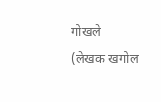गोखले
(लेखक खगोल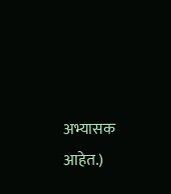अभ्यासक आहेत.)